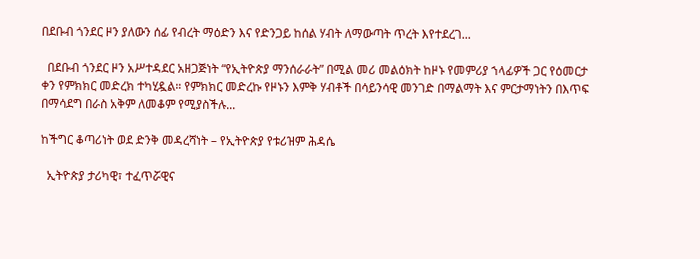በደቡብ ጎንደር ዞን ያለውን ሰፊ የብረት ማዕድን እና የድንጋይ ከሰል ሃብት ለማውጣት ጥረት እየተደረገ...

  በደቡብ ጎንደር ዞን አሥተዳደር አዘጋጅነት “የኢትዮጵያ ማንሰራራት” በሚል መሪ መልዕክት ከዞኑ የመምሪያ ኀላፊዎች ጋር የዕመርታ ቀን የምክክር መድረክ ተካሂዷል። የምክክር መድረኩ የዞኑን እምቅ ሃብቶች በሳይንሳዊ መንገድ በማልማት እና ምርታማነትን በእጥፍ በማሳደግ በራስ አቅም ለመቆም የሚያስችሉ...

ከችግር ቆጣሪነት ወደ ድንቅ መዳረሻነት – የኢትዮጵያ የቱሪዝም ሕዳሴ

  ኢትዮጵያ ታሪካዊ፣ ተፈጥሯዊና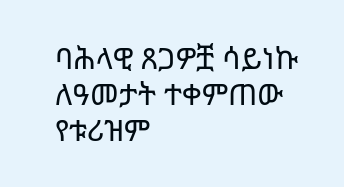ባሕላዊ ጸጋዎቿ ሳይነኩ ለዓመታት ተቀምጠው የቱሪዝም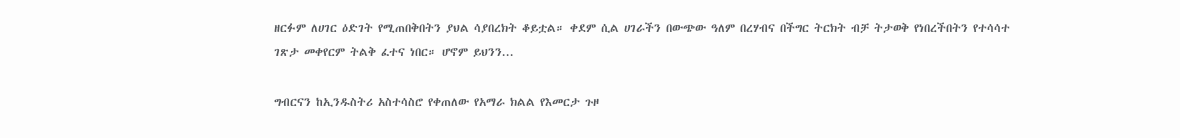ዘርፉም ለሀገር ዕድገት የሚጠበቅበትን ያህል ሳያበረክት ቆይቷል። ቀደም ሲል ሀገራችን በውጭው ዓለም በረሃብና በችግር ትርክት ብቻ ትታወቅ የነበረችበትን የተሳሳተ ገጽታ መቀየርም ትልቅ ፈተና ነበር። ሆኖም ይህንን...

ግብርናን ከኢንዱስትሪ አስተሳስሮ የቀጠለው የአማራ ክልል የእመርታ ጉዞ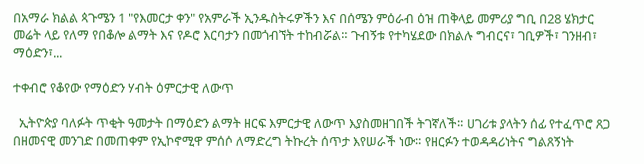በአማራ ክልል ጳጉሜን 1 "የእመርታ ቀን" የአምራች ኢንዱስትሩዎችን እና በሰሜን ምዕራብ ዕዝ ጠቅላይ መምሪያ ግቢ በ28 ሄክታር መሬት ላይ የለማ የበቆሎ ልማት እና የዶሮ እርባታን በመጎብኘት ተከብሯል። ጉብኝቱ የተካሄደው በክልሉ ግብርና፣ ገቢዎች፣ ገንዘብ፣ ማዕድን፣...

ተቀብሮ የቆየው የማዕድን ሃብት ዕምርታዊ ለውጥ

  ኢትዮጵያ ባለፉት ጥቂት ዓመታት በማዕድን ልማት ዘርፍ እምርታዊ ለውጥ እያስመዘገበች ትገኛለች። ሀገሪቱ ያላትን ሰፊ የተፈጥሮ ጸጋ በዘመናዊ መንገድ በመጠቀም የኢኮኖሚዋ ምሰሶ ለማድረግ ትኩረት ሰጥታ እየሠራች ነው። የዘርፉን ተወዳዳሪነትና ግልጸኝነት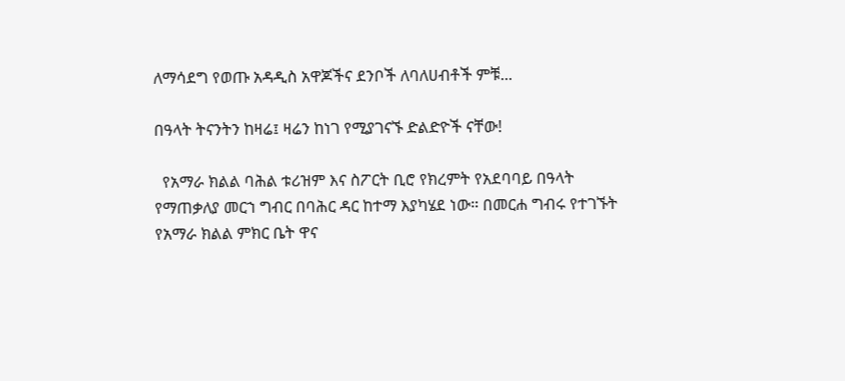ለማሳደግ የወጡ አዳዲስ አዋጆችና ደንቦች ለባለሀብቶች ምቹ...

በዓላት ትናንትን ከዛሬ፤ ዛሬን ከነገ የሚያገናኙ ድልድዮች ናቸው!

  የአማራ ክልል ባሕል ቱሪዝም እና ስፖርት ቢሮ የክረምት የአደባባይ በዓላት የማጠቃለያ መርኀ ግብር በባሕር ዳር ከተማ እያካሄደ ነው። በመርሐ ግብሩ የተገኙት የአማራ ክልል ምክር ቤት ዋና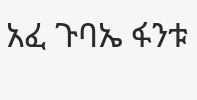አፈ ጉባኤ ፋንቱ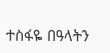ተስፋዬ በዓላትን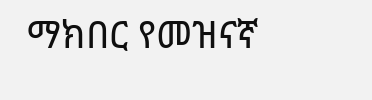ማክበር የመዝናኛ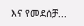እና የመደሰቻ...